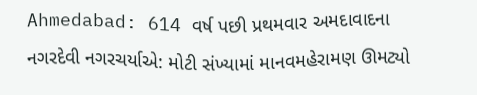Ahmedabad: 614 વર્ષ પછી પ્રથમવાર અમદાવાદના નગરદેવી નગરચર્યાએ: મોટી સંખ્યામાં માનવમહેરામણ ઊમટ્યો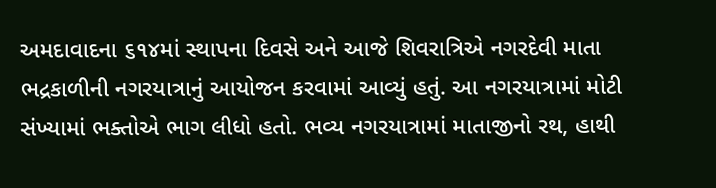અમદાવાદના ૬૧૪માં સ્થાપના દિવસે અને આજે શિવરાત્રિએ નગરદેવી માતા ભદ્રકાળીની નગરયાત્રાનું આયોજન કરવામાં આવ્યું હતું. આ નગરયાત્રામાં મોટી સંખ્યામાં ભક્તોએ ભાગ લીધો હતો. ભવ્ય નગરયાત્રામાં માતાજીનો રથ, હાથી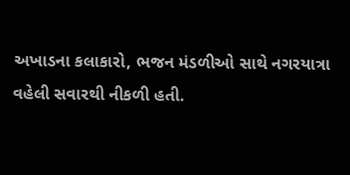અખાડના કલાકારો, ભજન મંડળીઓ સાથે નગરયાત્રા વહેલી સવારથી નીકળી હતી.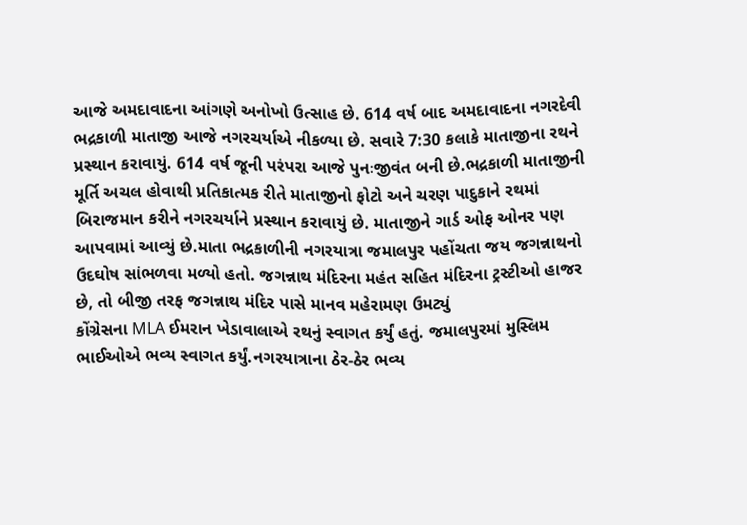આજે અમદાવાદના આંગણે અનોખો ઉત્સાહ છે. 614 વર્ષ બાદ અમદાવાદના નગરદેવી ભદ્રકાળી માતાજી આજે નગરચર્યાએ નીકળ્યા છે. સવારે 7:30 કલાકે માતાજીના રથને પ્રસ્થાન કરાવાયું. 614 વર્ષ જૂની પરંપરા આજે પુનઃજીવંત બની છે.ભદ્રકાળી માતાજીની મૂર્તિ અચલ હોવાથી પ્રતિકાત્મક રીતે માતાજીનો ફોટો અને ચરણ પાદુકાને રથમાં બિરાજમાન કરીને નગરચર્યાને પ્રસ્થાન કરાવાયું છે. માતાજીને ગાર્ડ ઓફ ઓનર પણ આપવામાં આવ્યું છે.માતા ભદ્રકાળીની નગરયાત્રા જમાલપુર પહોંચતા જય જગન્નાથનો ઉદઘોષ સાંભળવા મળ્યો હતો. જગન્નાથ મંદિરના મહંત સહિત મંદિરના ટ્રસ્ટીઓ હાજર છે, તો બીજી તરફ જગન્નાથ મંદિર પાસે માનવ મહેરામણ ઉમટ્યું
કોંગ્રેસના MLA ઈમરાન ખેડાવાલાએ રથનું સ્વાગત કર્યું હતું. જમાલપુરમાં મુસ્લિમ ભાઈઓએ ભવ્ય સ્વાગત કર્યું.નગરયાત્રાના ઠેર-ઠેર ભવ્ય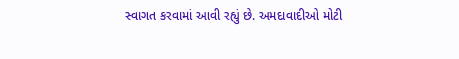સ્વાગત કરવામાં આવી રહ્યું છે. અમદાવાદીઓ મોટી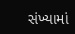સંખ્યામાં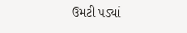ઉમટી પડ્યાં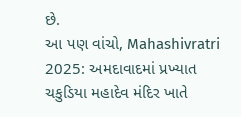છે.
આ પણ વાંચો, Mahashivratri 2025: અમદાવાદમાં પ્રખ્યાત ચકુડિયા મહાદેવ મંદિર ખાતે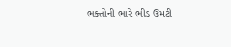ભક્તોની ભારે ભીડ ઉમટી